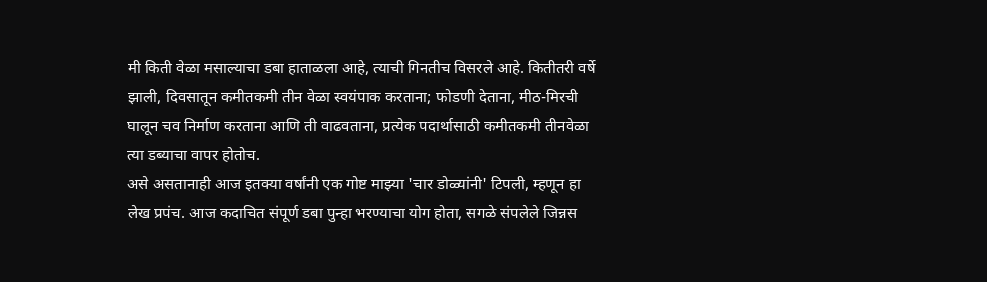मी किती वेळा मसाल्याचा डबा हाताळला आहे, त्याची गिनतीच विसरले आहे. कितीतरी वर्षे झाली, दिवसातून कमीतकमी तीन वेळा स्वयंपाक करताना; फोडणी देताना, मीठ-मिरची घालून चव निर्माण करताना आणि ती वाढवताना, प्रत्येक पदार्थासाठी कमीतकमी तीनवेळा त्या डब्याचा वापर होतोच.
असे असतानाही आज इतक्या वर्षांनी एक गोष्ट माझ्या 'चार डोळ्यांनी' टिपली, म्हणून हा लेख प्रपंच. आज कदाचित संपूर्ण डबा पुन्हा भरण्याचा योग होता, सगळे संपलेले जिन्नस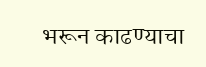भरून काढण्याचा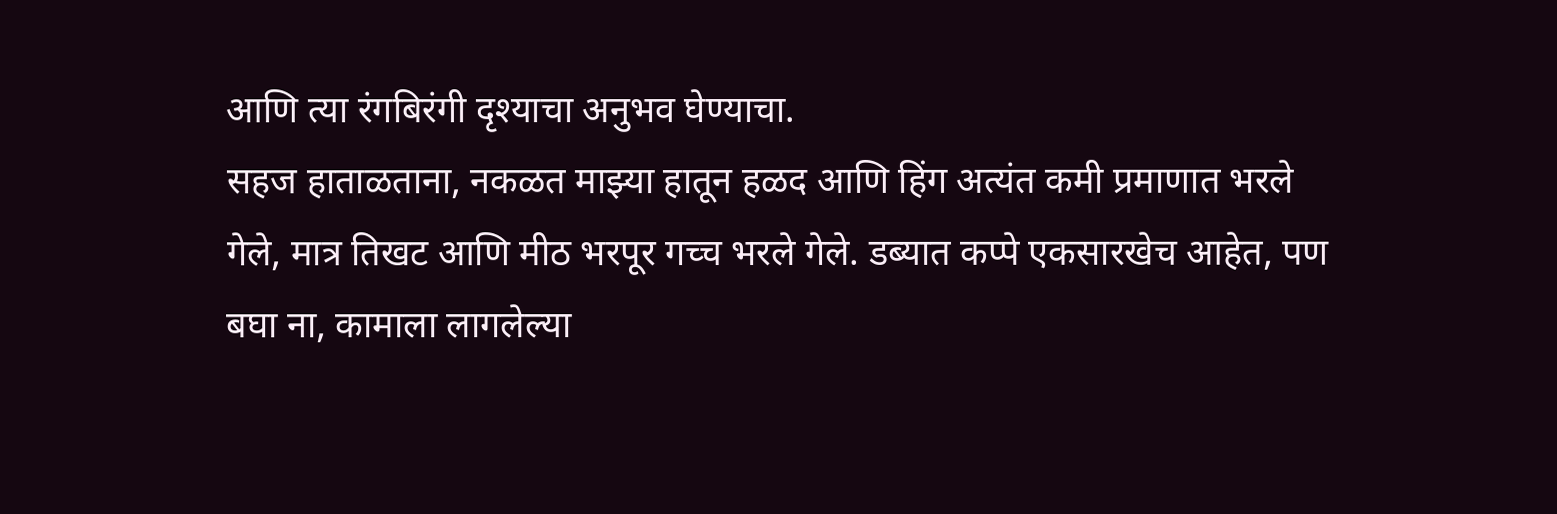आणि त्या रंगबिरंगी दृश्याचा अनुभव घेण्याचा.
सहज हाताळताना, नकळत माझ्या हातून हळद आणि हिंग अत्यंत कमी प्रमाणात भरले गेले, मात्र तिखट आणि मीठ भरपूर गच्च भरले गेले. डब्यात कप्पे एकसारखेच आहेत, पण बघा ना, कामाला लागलेल्या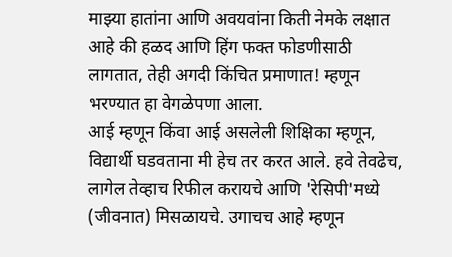माझ्या हातांना आणि अवयवांना किती नेमके लक्षात आहे की हळद आणि हिंग फक्त फोडणीसाठी लागतात, तेही अगदी किंचित प्रमाणात! म्हणून भरण्यात हा वेगळेपणा आला.
आई म्हणून किंवा आई असलेली शिक्षिका म्हणून, विद्यार्थी घडवताना मी हेच तर करत आले. हवे तेवढेच, लागेल तेव्हाच रिफील करायचे आणि 'रेसिपी'मध्ये (जीवनात) मिसळायचे. उगाचच आहे म्हणून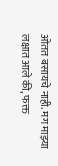ओतत बसायचे नाही. मग माझ्या लक्षात आले की, फक्त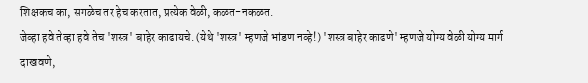शिक्षकच का, सगळेच तर हेच करतात, प्रत्येक वेळी, कळत-नकळत.
जेव्हा हवे तेव्हा हवे तेच 'शस्त्र' बाहेर काढायचे. (येथे 'शस्त्र' म्हणजे भांडण नव्हे!) 'शस्त्र बाहेर काढणे' म्हणजे योग्य वेळी योग्य मार्ग दाखवणे,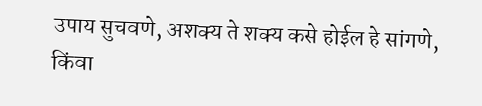उपाय सुचवणे, अशक्य ते शक्य कसे होईल हे सांगणे, किंवा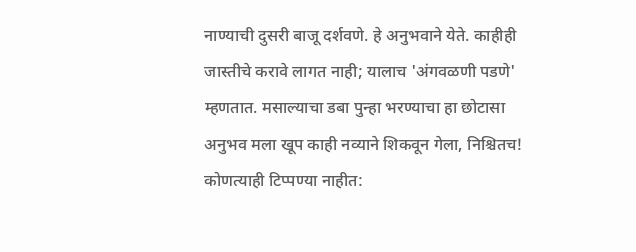नाण्याची दुसरी बाजू दर्शवणे. हे अनुभवाने येते. काहीही जास्तीचे करावे लागत नाही; यालाच 'अंगवळणी पडणे' म्हणतात. मसाल्याचा डबा पुन्हा भरण्याचा हा छोटासा अनुभव मला खूप काही नव्याने शिकवून गेला, निश्चितच!
कोणत्याही टिप्पण्या नाहीत: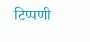टिप्पणी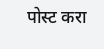पोस्ट करा